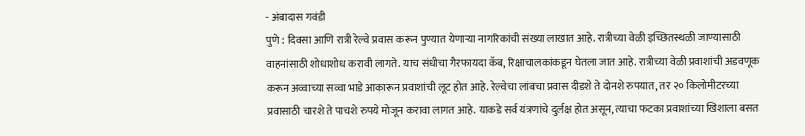- अंबादास गवंडी
पुणे : दिवसा आणि रात्री रेल्वे प्रवास करून पुण्यात येणाऱ्या नागरिकांची संख्या लाखात आहे. रात्रीच्या वेळी इच्छितस्थळी जाण्यासाठी वाहनांसाठी शोधाशोध करावी लागते. याच संधीचा गैरफायदा कॅब, रिक्षाचालकांकडून घेतला जात आहे. रात्रीच्या वेळी प्रवाशांची अडवणूक करून अव्वाच्या सव्वा भाडे आकारून प्रवाशांची लूट होत आहे. रेल्वेचा लांबचा प्रवास दीडशे ते दोनशे रुपयात, तर २० किलोमीटरच्या प्रवासाठी चारशे ते पाचशे रुपये मोजून करावा लागत आहे. याकडे सर्व यंत्रणांचे दुर्लक्ष होत असून, त्याचा फटका प्रवाशांच्या खिशाला बसत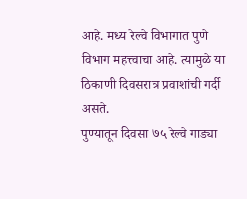आहे. मध्य रेल्वे विभागात पुणे विभाग महत्त्वाचा आहे. त्यामुळे या ठिकाणी दिवसरात्र प्रवाशांची गर्दी असते.
पुण्यातून दिवसा ७५ रेल्वे गाड्या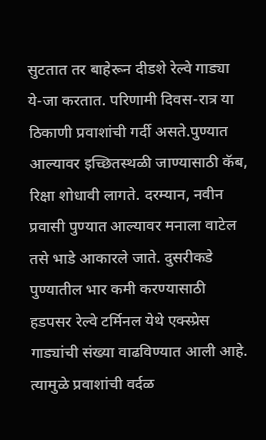सुटतात तर बाहेरून दीडशे रेल्वे गाड्या ये-जा करतात. परिणामी दिवस-रात्र या ठिकाणी प्रवाशांची गर्दी असते.पुण्यात आल्यावर इच्छितस्थळी जाण्यासाठी कॅब, रिक्षा शोधावी लागते. दरम्यान, नवीन प्रवासी पुण्यात आल्यावर मनाला वाटेल तसे भाडे आकारले जाते. दुसरीकडे पुण्यातील भार कमी करण्यासाठी हडपसर रेल्वे टर्मिनल येथे एक्स्प्रेस गाड्यांची संख्या वाढविण्यात आली आहे. त्यामुळे प्रवाशांची वर्दळ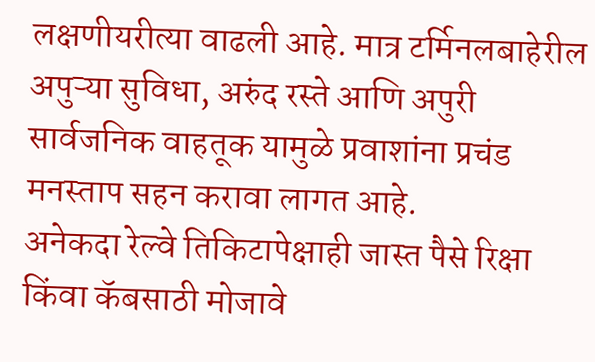लक्षणीयरीत्या वाढली आहे. मात्र टर्मिनलबाहेरील अपुऱ्या सुविधा, अरुंद रस्ते आणि अपुरी सार्वजनिक वाहतूक यामुळे प्रवाशांना प्रचंड मनस्ताप सहन करावा लागत आहे.
अनेकदा रेल्वे तिकिटापेक्षाही जास्त पैसे रिक्षा किंवा कॅबसाठी मोजावे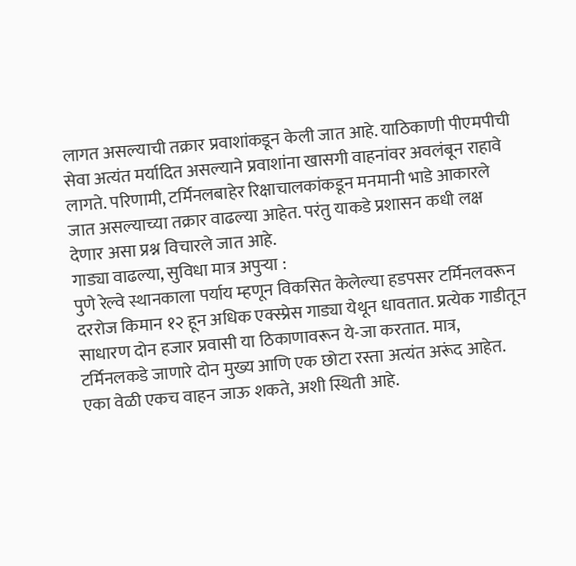लागत असल्याची तक्रार प्रवाशांकडून केली जात आहे. याठिकाणी पीएमपीची सेवा अत्यंत मर्यादित असल्याने प्रवाशांना खासगी वाहनांवर अवलंबून राहावे लागते. परिणामी, टर्मिनलबाहेर रिक्षाचालकांकडून मनमानी भाडे आकारले जात असल्याच्या तक्रार वाढल्या आहेत. परंतु याकडे प्रशासन कधी लक्ष देणार असा प्रश्न विचारले जात आहे.
गाड्या वाढल्या, सुविधा मात्र अपुऱ्या :
पुणे रेल्वे स्थानकाला पर्याय म्हणून विकसित केलेल्या हडपसर टर्मिनलवरून दररोज किमान १२ हून अधिक एक्स्प्रेस गाड्या येथून धावतात. प्रत्येक गाडीतून साधारण दोन हजार प्रवासी या ठिकाणावरून ये-जा करतात. मात्र, टर्मिनलकडे जाणारे दोन मुख्य आणि एक छोटा रस्ता अत्यंत अरूंद आहेत. एका वेळी एकच वाहन जाऊ शकते, अशी स्थिती आहे.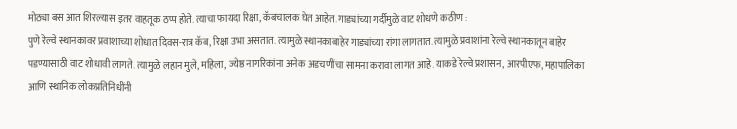मोठ्या बस आत शिरल्यास इतर वाहतूक ठप्प होते. त्याचा फायदा रिक्षा, कॅबचालक घेत आहेत. गाड्यांच्या गर्दीमुळे वाट शोधणे कठीण :
पुणे रेल्वे स्थानकावर प्रवाशाच्या शोधात दिवस-रात्र कॅब, रिक्षा उभा असतात. त्यामुळे स्थानकाबाहेर गाड्यांच्या रांगा लागतात. त्यामुळे प्रवाशांना रेल्वे स्थानकातून बाहेर पडण्यासाठी वाट शोधावी लागते. त्यामुळे लहान मुले, महिला, ज्येष्ठ नागरिकांना अनेक अडचणींचा सामना करावा लागत आहे. याकडे रेल्वे प्रशासन, आरपीएफ, महापालिका आणि स्थानिक लोकप्रतिनिधींनी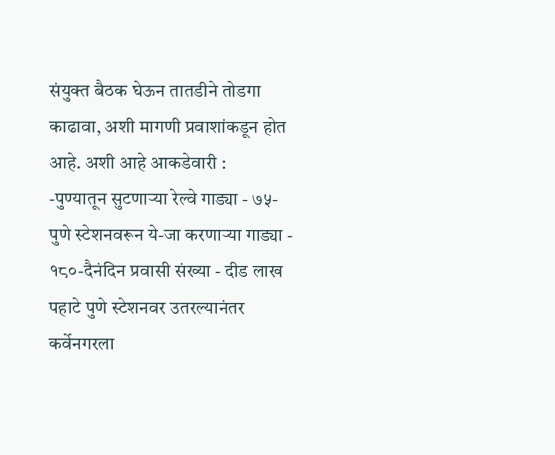संयुक्त बैठक घेऊन तातडीने तोडगा काढावा, अशी मागणी प्रवाशांकडून होत आहे. अशी आहे आकडेवारी :
-पुण्यातून सुटणाऱ्या रेल्वे गाड्या - ७५-पुणे स्टेशनवरून ये-जा करणाऱ्या गाड्या - १८०-दैनंदिन प्रवासी संख्या - दीड लाख
पहाटे पुणे स्टेशनवर उतरल्यानंतर कर्वेनगरला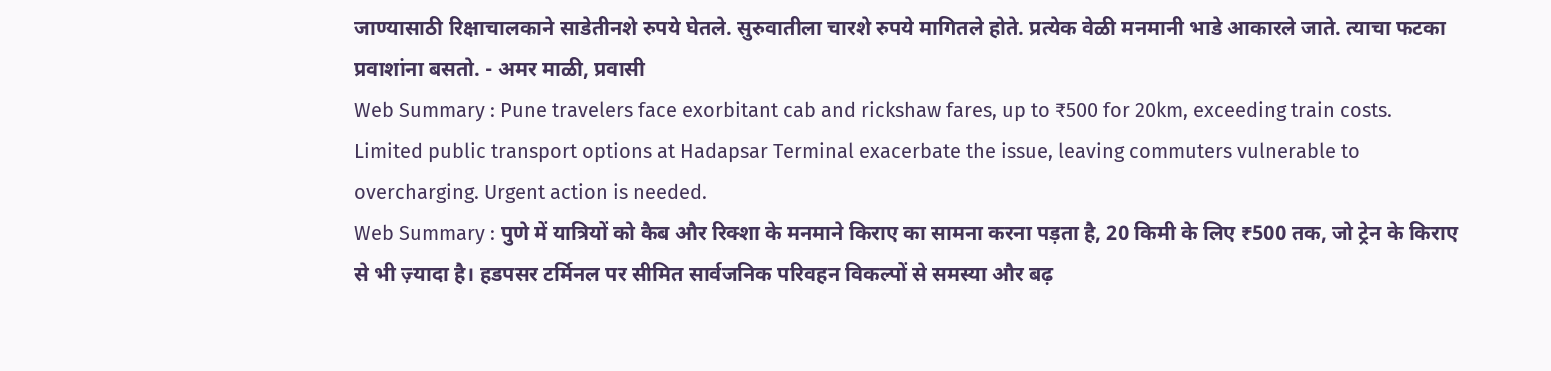जाण्यासाठी रिक्षाचालकाने साडेतीनशे रुपये घेतले. सुरुवातीला चारशे रुपये मागितले होते. प्रत्येक वेळी मनमानी भाडे आकारले जाते. त्याचा फटका प्रवाशांना बसतो. - अमर माळी, प्रवासी
Web Summary : Pune travelers face exorbitant cab and rickshaw fares, up to ₹500 for 20km, exceeding train costs. Limited public transport options at Hadapsar Terminal exacerbate the issue, leaving commuters vulnerable to overcharging. Urgent action is needed.
Web Summary : पुणे में यात्रियों को कैब और रिक्शा के मनमाने किराए का सामना करना पड़ता है, 20 किमी के लिए ₹500 तक, जो ट्रेन के किराए से भी ज़्यादा है। हडपसर टर्मिनल पर सीमित सार्वजनिक परिवहन विकल्पों से समस्या और बढ़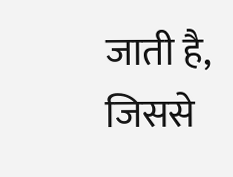जाती है, जिससे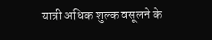यात्री अधिक शुल्क वसूलने के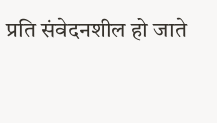प्रति संवेदनशील हो जाते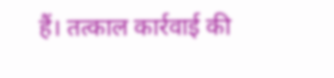हैं। तत्काल कार्रवाई की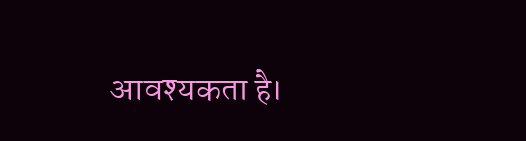आवश्यकता है।